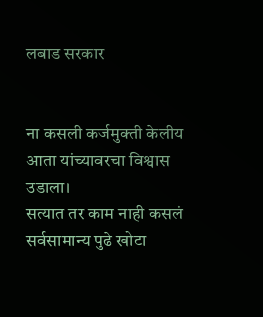लबाड सरकार


ना कसली कर्जमुक्ती केलीय
आता यांच्यावरचा विश्वास उडाला।
सत्यात तर काम नाही कसलं
सर्वसामान्य पुढे खोटा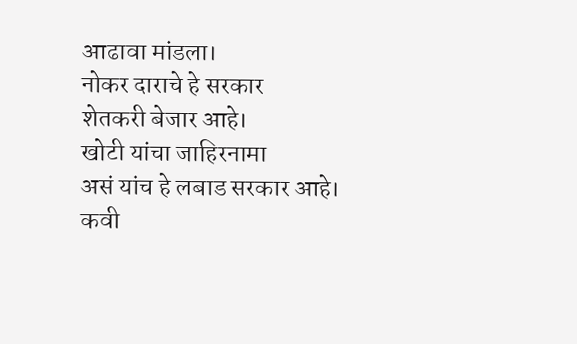आढावा मांडला।
नोकर दाराचे हे सरकार
शेतकरी बेजार आहे।
खोटी यांचा जाहिरनामा
असं यांच हे लबाड सरकार आहे।
कवी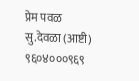प्रेम पवळ
सु.देवळा (आष्टी)
९६०४०००९६९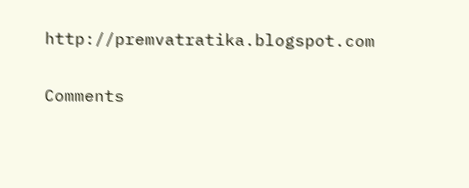http://premvatratika.blogspot.com

Comments